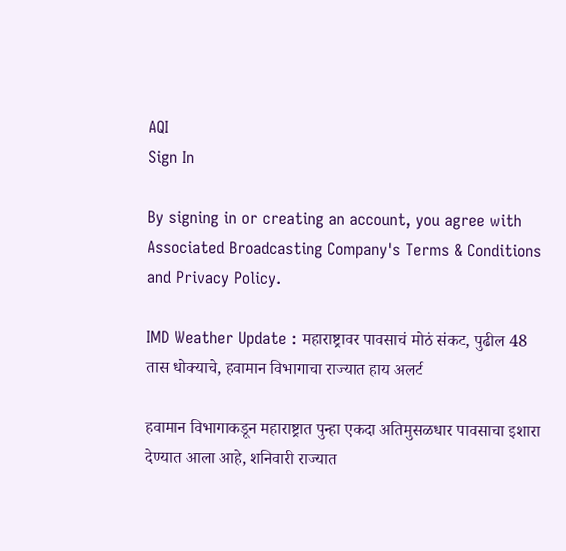AQI
Sign In

By signing in or creating an account, you agree with Associated Broadcasting Company's Terms & Conditions and Privacy Policy.

IMD Weather Update : महाराष्ट्रावर पावसाचं मोठं संकट, पुढील 48 तास धोक्याचे, हवामान विभागाचा राज्यात हाय अलर्ट

हवामान विभागाकडून महाराष्ट्रात पुन्हा एकदा अतिमुसळधार पावसाचा इशारा देण्यात आला आहे, शनिवारी राज्यात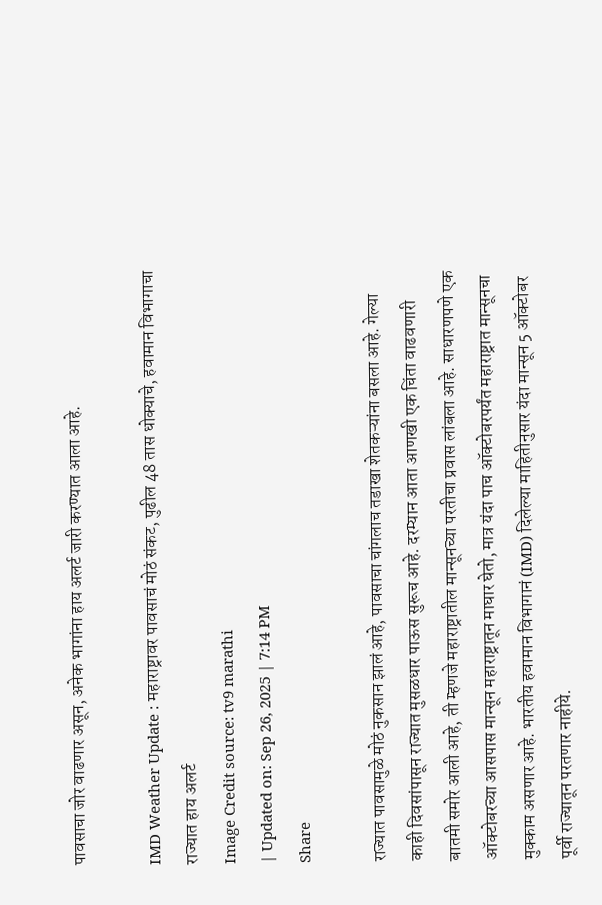पावसाचा जोर वाढणार असून, अनेक भागांना हाय अलर्ट जारी करण्यात आला आहे.

IMD Weather Update : महाराष्ट्रावर पावसाचं मोठं संकट, पुढील 48 तास धोक्याचे, हवामान विभागाचा राज्यात हाय अलर्ट
Image Credit source: tv9 marathi
| Updated on: Sep 26, 2025 | 7:14 PM
Share

राज्यात पावसामुळे मोठं नुकसान झालं आहे, पावसाचा चांगलाच तडाखा शेतकऱ्यांना बसला आहे. गेल्या काही दिवसांपासून राज्यात मुसळधार पाऊस सुरूच आहे. दरम्यान आता आणखी एक चिंता वाढवणारी बातमी समोर आली आहे, ती म्हणजे महाराष्ट्रातील मान्सूनच्या परतीचा प्रवास लांबला आहे. साधारणपणे एक ऑक्टोबरच्या आसपास मान्सून महाराष्ट्रातून माघार घेतो, मात्र यंदा पाच ऑक्टोबरपर्यंत महाराष्ट्रात मान्सूनचा मुक्काम असणार आहे. भारतीय हवामान विभागानं (IMD) दिलेल्या माहितीनुसार यंदा मान्सून 5 ऑक्टोबर पूर्वी राज्यातून परतणार नाहीये.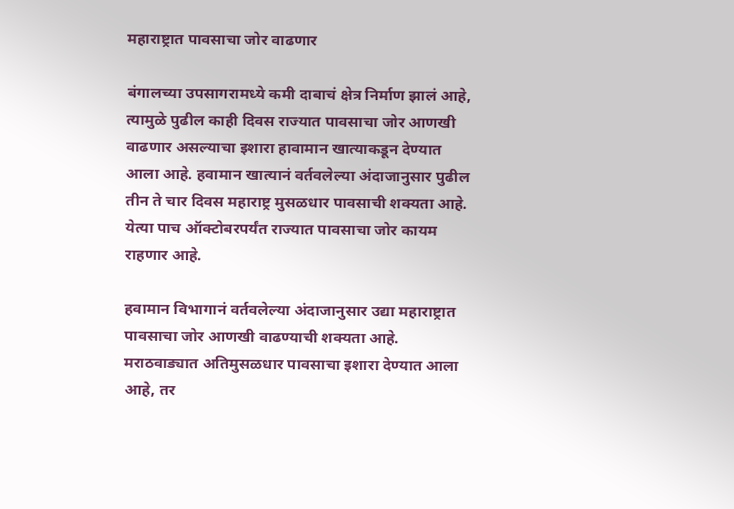महाराष्ट्रात पावसाचा जोर वाढणार

बंगालच्या उपसागरामध्ये कमी दाबाचं क्षेत्र निर्माण झालं आहे, त्यामुळे पुढील काही दिवस राज्यात पावसाचा जोर आणखी वाढणार असल्याचा इशारा हावामान खात्याकडून देण्यात आला आहे. हवामान खात्यानं वर्तवलेल्या अंदाजानुसार पुढील तीन ते चार दिवस महाराष्ट्र मुसळधार पावसाची शक्यता आहे. येत्या पाच ऑक्टोबरपर्यंत राज्यात पावसाचा जोर कायम राहणार आहे.

हवामान विभागानं वर्तवलेल्या अंदाजानुसार उद्या महाराष्ट्रात पावसाचा जोर आणखी वाढण्याची शक्यता आहे. मराठवाड्यात अतिमुसळधार पावसाचा इशारा देण्यात आला आहे, तर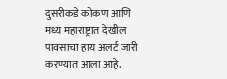दुसरीकडे कोकण आणि मध्य महाराष्ट्रात देखील पावसाचा हाय अलर्ट जारी करण्यात आला आहे.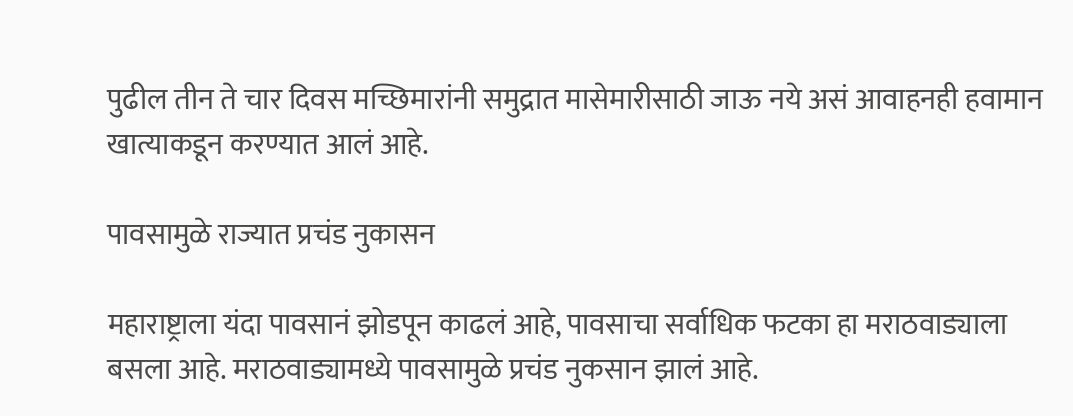पुढील तीन ते चार दिवस मच्छिमारांनी समुद्रात मासेमारीसाठी जाऊ नये असं आवाहनही हवामान खात्याकडून करण्यात आलं आहे.

पावसामुळे राज्यात प्रचंड नुकासन

महाराष्ट्राला यंदा पावसानं झोडपून काढलं आहे, पावसाचा सर्वाधिक फटका हा मराठवाड्याला बसला आहे. मराठवाड्यामध्ये पावसामुळे प्रचंड नुकसान झालं आहे.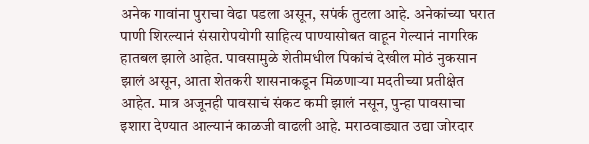अनेक गावांना पुराचा वेढा पडला असून, सपंर्क तुटला आहे. अनेकांच्या घरात पाणी शिरल्यानं संसारोपयोगी साहित्य पाण्यासोबत वाहून गेल्यानं नागरिक हातबल झाले आहेत. पावसामुळे शेतीमधील पिकांचं देखील मोठं नुकसान झालं असून, आता शेतकरी शासनाकडून मिळणाऱ्या मदतीच्या प्रतीक्षेत आहेत. मात्र अजूनही पावसाचं संकट कमी झालं नसून, पुन्हा पावसाचा इशारा देण्यात आल्यानं काळजी वाढली आहे. मराठवाड्यात उद्या जोरदार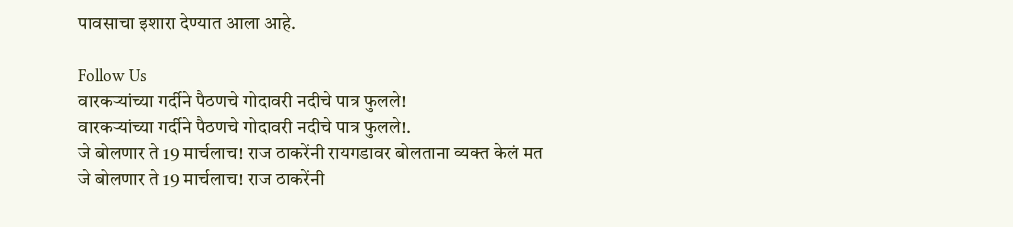पावसाचा इशारा देण्यात आला आहे.

Follow Us
वारकऱ्यांच्या गर्दीने पैठणचे गोदावरी नदीचे पात्र फुलले!
वारकऱ्यांच्या गर्दीने पैठणचे गोदावरी नदीचे पात्र फुलले!.
जे बोलणार ते 19 मार्चलाच! राज ठाकरेंनी रायगडावर बोलताना व्यक्त केलं मत
जे बोलणार ते 19 मार्चलाच! राज ठाकरेंनी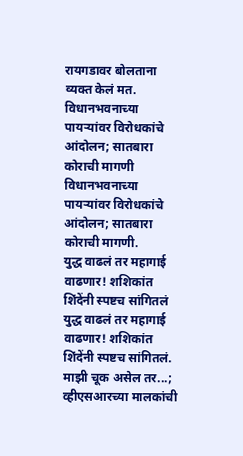रायगडावर बोलताना व्यक्त केलं मत.
विधानभवनाच्या पायऱ्यांवर विरोधकांचे आंदोलन; सातबारा कोराची मागणी
विधानभवनाच्या पायऱ्यांवर विरोधकांचे आंदोलन; सातबारा कोराची मागणी.
युद्ध वाढलं तर महागाई वाढणार! शशिकांत शिंदेंनी स्पष्टच सांगितलं
युद्ध वाढलं तर महागाई वाढणार! शशिकांत शिंदेंनी स्पष्टच सांगितलं.
माझी चूक असेल तर...; व्हीएसआरच्या मालकांची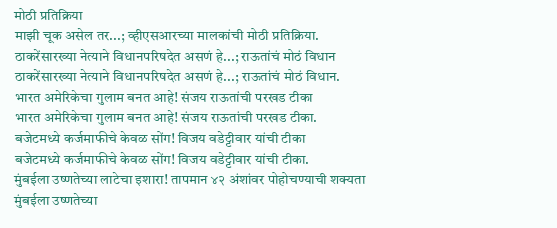मोठी प्रतिक्रिया
माझी चूक असेल तर...; व्हीएसआरच्या मालकांची मोठी प्रतिक्रिया.
ठाकरेंसारख्या नेत्याने विधानपरिषदेत असणं हे...; राऊतांचं मोठं विधान
ठाकरेंसारख्या नेत्याने विधानपरिषदेत असणं हे...; राऊतांचं मोठं विधान.
भारत अमेरिकेचा गुलाम बनत आहे! संजय राऊतांची परखड टीका
भारत अमेरिकेचा गुलाम बनत आहे! संजय राऊतांची परखड टीका.
बजेटमध्ये कर्जमाफीचे केवळ सोंग! विजय वडेट्टीवार यांची टीका
बजेटमध्ये कर्जमाफीचे केवळ सोंग! विजय वडेट्टीवार यांची टीका.
मुंबईला उष्णतेच्या लाटेचा इशारा! तापमान ४२ अंशांवर पोहोचण्याची शक्यता
मुंबईला उष्णतेच्या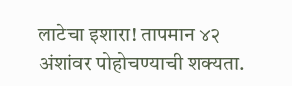लाटेचा इशारा! तापमान ४२ अंशांवर पोहोचण्याची शक्यता.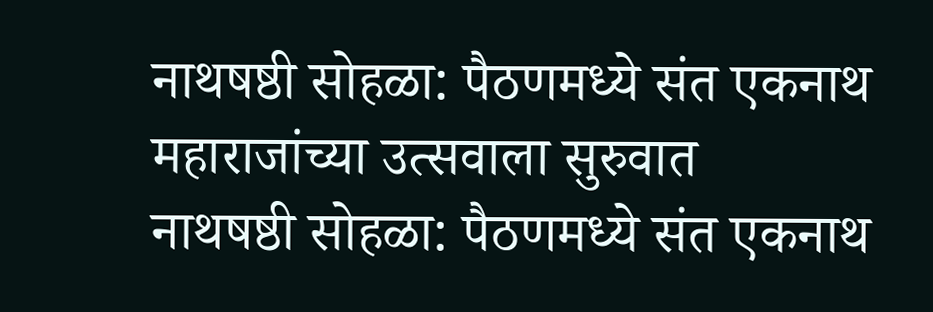नाथषष्ठी सोहळा: पैठणमध्ये संत एकनाथ महाराजांच्या उत्सवाला सुरुवात
नाथषष्ठी सोहळा: पैठणमध्ये संत एकनाथ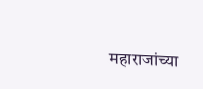महाराजांच्या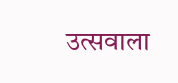उत्सवाला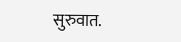सुरुवात.